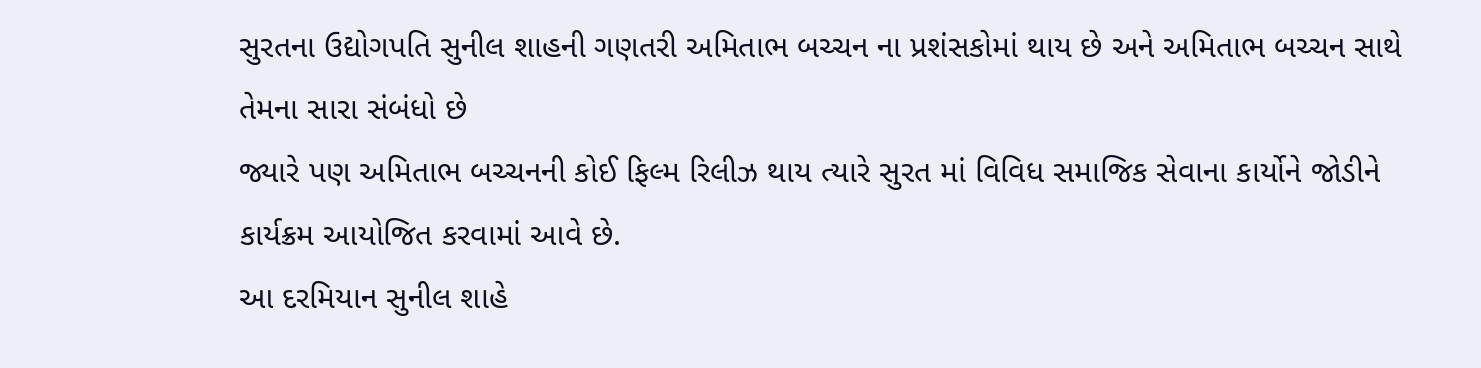સુરતના ઉદ્યોગપતિ સુનીલ શાહની ગણતરી અમિતાભ બચ્ચન ના પ્રશંસકોમાં થાય છે અને અમિતાભ બચ્ચન સાથે તેમના સારા સંબંધો છે
જ્યારે પણ અમિતાભ બચ્ચનની કોઈ ફિલ્મ રિલીઝ થાય ત્યારે સુરત માં વિવિધ સમાજિક સેવાના કાર્યોને જોડીને કાર્યક્રમ આયોજિત કરવામાં આવે છે.
આ દરમિયાન સુનીલ શાહે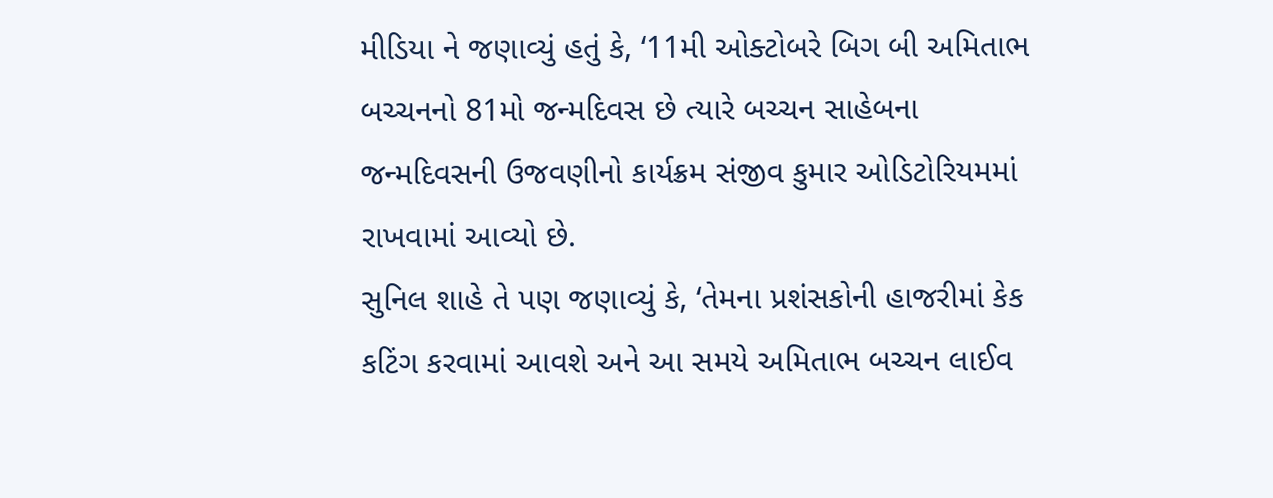મીડિયા ને જણાવ્યું હતું કે, ‘11મી ઓક્ટોબરે બિગ બી અમિતાભ બચ્ચનનો 81મો જન્મદિવસ છે ત્યારે બચ્ચન સાહેબના જન્મદિવસની ઉજવણીનો કાર્યક્રમ સંજીવ કુમાર ઓડિટોરિયમમાં રાખવામાં આવ્યો છે.
સુનિલ શાહે તે પણ જણાવ્યું કે, ‘તેમના પ્રશંસકોની હાજરીમાં કેક કટિંગ કરવામાં આવશે અને આ સમયે અમિતાભ બચ્ચન લાઈવ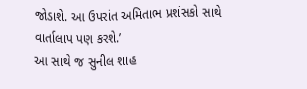જોડાશે. આ ઉપરાંત અમિતાભ પ્રશંસકો સાથે વાર્તાલાપ પણ કરશે.’
આ સાથે જ સુનીલ શાહ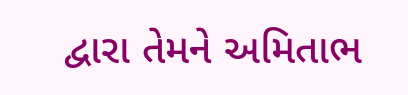દ્વારા તેમને અમિતાભ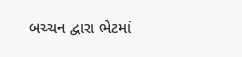બચ્ચન દ્વારા ભેટમાં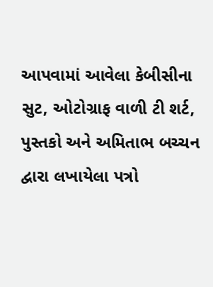આપવામાં આવેલા કેબીસીના સુટ, ઓટોગ્રાફ વાળી ટી શર્ટ, પુસ્તકો અને અમિતાભ બચ્ચન દ્વારા લખાયેલા પત્રો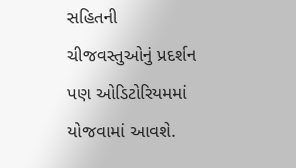સહિતની ચીજવસ્તુઓનું પ્રદર્શન પણ ઓડિટોરિયમમાં યોજવામાં આવશે.